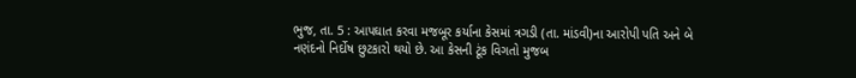ભુજ, તા. 5 : આપઘાત કરવા મજબૂર કર્યાના કેસમાં ત્રગડી (તા. માંડવી)ના આરોપી પતિ અને બે
નણંદનો નિર્દોષ છુટકારો થયો છે. આ કેસની ટૂંક વિગતો મુજબ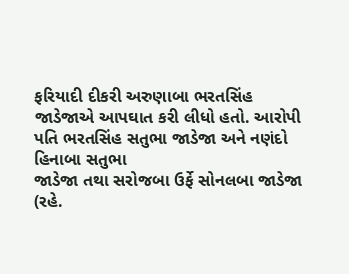ફરિયાદી દીકરી અરુણાબા ભરતસિંહ
જાડેજાએ આપઘાત કરી લીધો હતો. આરોપી પતિ ભરતસિંહ સતુભા જાડેજા અને નણંદો હિનાબા સતુભા
જાડેજા તથા સરોજબા ઉર્ફે સોનલબા જાડેજા (રહે.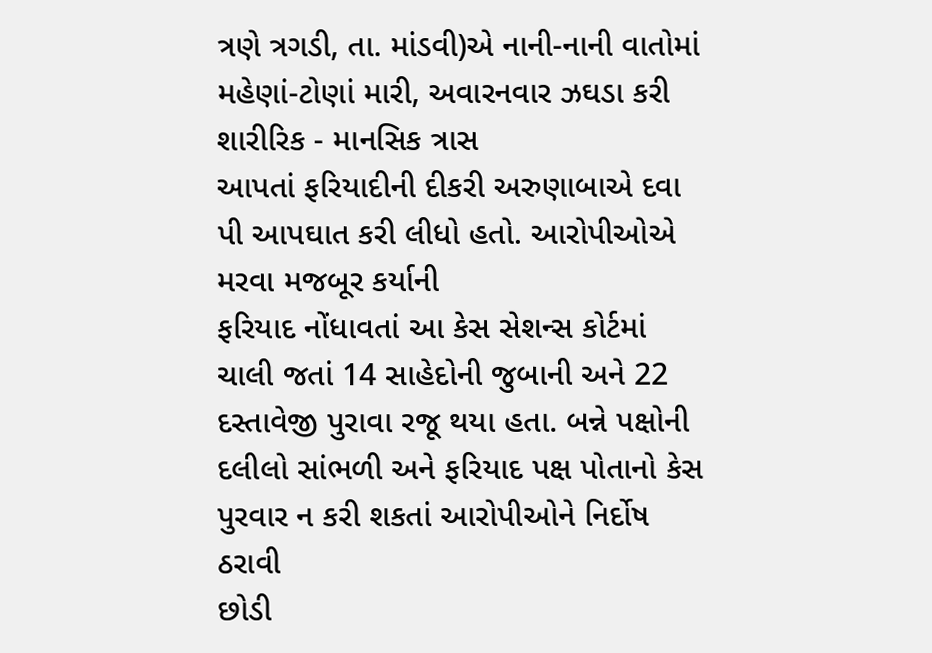ત્રણે ત્રગડી, તા. માંડવી)એ નાની-નાની વાતોમાં
મહેણાં-ટોણાં મારી, અવારનવાર ઝઘડા કરી શારીરિક - માનસિક ત્રાસ
આપતાં ફરિયાદીની દીકરી અરુણાબાએ દવા પી આપઘાત કરી લીધો હતો. આરોપીઓએ મરવા મજબૂર કર્યાની
ફરિયાદ નોંધાવતાં આ કેસ સેશન્સ કોર્ટમાં ચાલી જતાં 14 સાહેદોની જુબાની અને 22 દસ્તાવેજી પુરાવા રજૂ થયા હતા. બન્ને પક્ષોની
દલીલો સાંભળી અને ફરિયાદ પક્ષ પોતાનો કેસ પુરવાર ન કરી શકતાં આરોપીઓને નિર્દોષ ઠરાવી
છોડી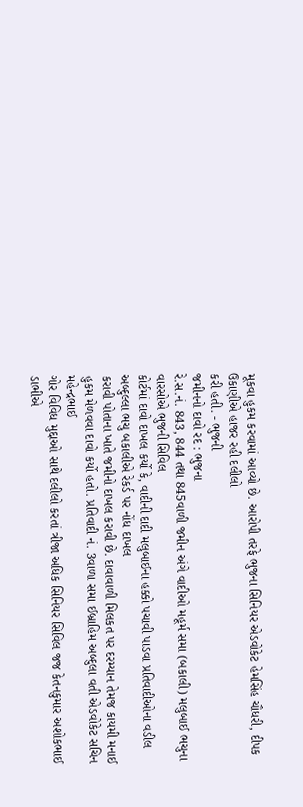મૂકવા હુકમ કરવામાં આવ્યો છે. આરોપી તરફે ભુજના સિનિયર એડવોકેટ હેમસિંહ ચૌધરી, દીપક ઉકાણીએ હાજર રહી દલીલો
કરી હતી. - ભુજની
જમીનનો દાવો રદ : ભુજના
રે.સ.નં. 843, 844 તથા 845વાળી જમીન અંગે વાદીઓ મહૂર્મ સમા (બકાલી) મલુબાઈ ભચુના વારસોએ ભુજની સિવિલ
કોર્ટમાં દાવો દાખલ કર્યો કે, વાદીની દાદી મલુબાઈના હક્કો પચાવી પાડવા પ્રતિવાદીઓના વડીલ
અબ્દુલ્લા ભચુ બકાલીએ રેકર્ડ પર નોંધ દાખલ
કરાવી પોતાના ખાતે જમીનો દાખલ કરાવી છે. દાવાવાળી મિલકત પર દરમ્યાન તેમજ કાયમી મનાઈ
હુકમ મેળવવા દાવો કર્યો હતો. પ્રતિવાદી નં. 3વાળા સમા ઈબ્રાહિમ અબ્દુલા વતી એડવોકેટ સચિન મહેન્દ્રભાઈ
ગોર વિવિધ મુદ્દાઓ સાથે દલીલો કરતાં ત્રીજા અધિક સિનિયર સિવિલ જજ કેતનકુમાર અશોકભાઈ
ડાભીએ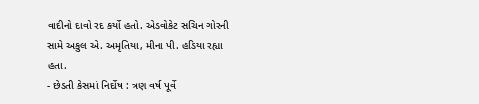વાદીનો દાવો રદ કર્યો હતો. એડવોકેટ સચિન ગોરની સામે અકુલ એ. અમૃતિયા, મીના પી. હડિયા રહ્યા હતા.
- છેડતી કેસમાં નિર્દોષ : ત્રણ વર્ષ પૂર્વે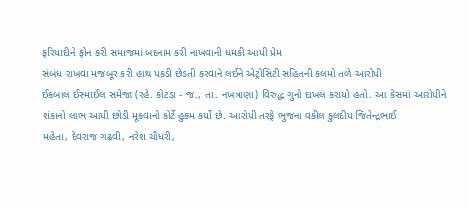ફરિયાદીને ફોન કરી સમાજમાં બદનામ કરી નાખવાની ધમકી આપી પ્રેમ
સંબંધ રાખવા મજબૂર કરી હાથ પકડી છેડતી કરવાને લઈને એટ્રોસિટી સહિતની કલમો તળે આરોપી
ઈકબાલ ઈસ્માઈલ સમેજા (રહે. કોટડા - જ., તા. નખત્રાણા) વિરુદ્ધ ગુનો દાખલ કરાયો હતો. આ કેસમાં આરોપીને
શંકાનો લાભ આપી છોડી મૂકવાનો કોર્ટે હુકમ કર્યો છે. આરોપી તરફે ભુજના વકીલ કુલદીપ જિતેન્દ્રભાઈ
મહેતા, દેવરાજ ગઢવી, નરેશ ચૌધરી,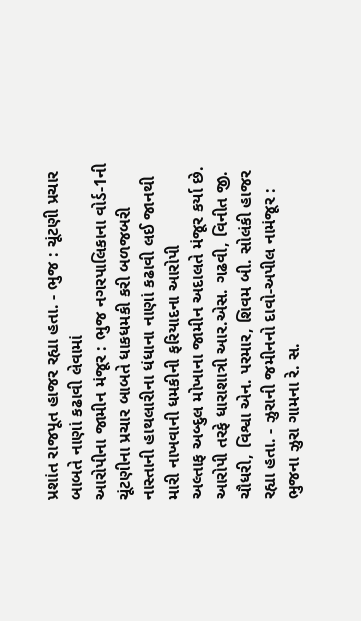પ્રશાંત રાજપૂત હાજર રહ્યા હતા. - ભુજ : ચૂંટણી પ્રચાર બાબતે નાણાં કઢાવી લેવામાં
આરોપીના જામીન મંજૂર : ભુજ નગરપાલિકાના વોર્ડ-1ની ચૂંટણીના પ્રચાર બાબતે ધાકધમકી કરી બળજબરી
નાસ્તાની હાથલારીના ધંધાના નાણાં કઢાવી લઈ જાનથી મારી નાખવાની ધમકીની ફરિયાદના આરોપી
અલ્તાફ અબ્દુલ મોખાના જામીન અદાલતે મંજૂર કર્યા છે. આરોપી તરફે ધારાશાત્રી આર.એસ. ગઢવી, વિનીત જી. ચૌધરી, વિશ્વા એન. પરમાર, શિવમ બી. સોલંકી હાજર રહ્યા હતા. - ઝુરાની જમીનનો દાવો-અપીલ નામંજૂર : ભુજના ઝુરા ગામના રે. સ.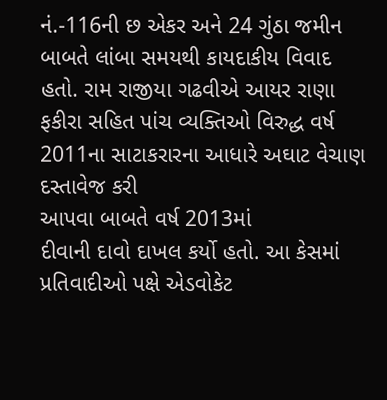નં.-116ની છ એકર અને 24 ગુંઠા જમીન બાબતે લાંબા સમયથી કાયદાકીય વિવાદ
હતો. રામ રાજીયા ગઢવીએ આયર રાણા ફકીરા સહિત પાંચ વ્યક્તિઓ વિરુદ્ધ વર્ષ 2011ના સાટાકરારના આધારે અઘાટ વેચાણ દસ્તાવેજ કરી
આપવા બાબતે વર્ષ 2013માં
દીવાની દાવો દાખલ કર્યો હતો. આ કેસમાં પ્રતિવાદીઓ પક્ષે એડવોકેટ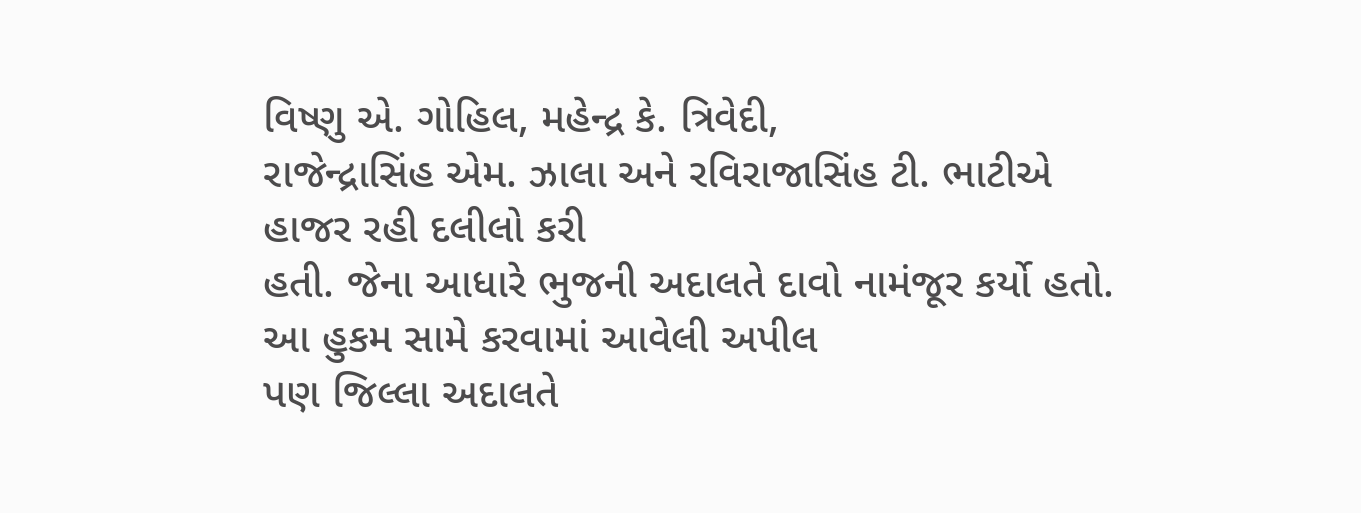વિષ્ણુ એ. ગોહિલ, મહેન્દ્ર કે. ત્રિવેદી,
રાજેન્દ્રાસિંહ એમ. ઝાલા અને રવિરાજાસિંહ ટી. ભાટીએ હાજર રહી દલીલો કરી
હતી. જેના આધારે ભુજની અદાલતે દાવો નામંજૂર કર્યો હતો. આ હુકમ સામે કરવામાં આવેલી અપીલ
પણ જિલ્લા અદાલતે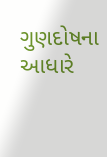ગુણદોષના આધારે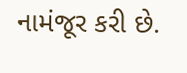નામંજૂર કરી છે.